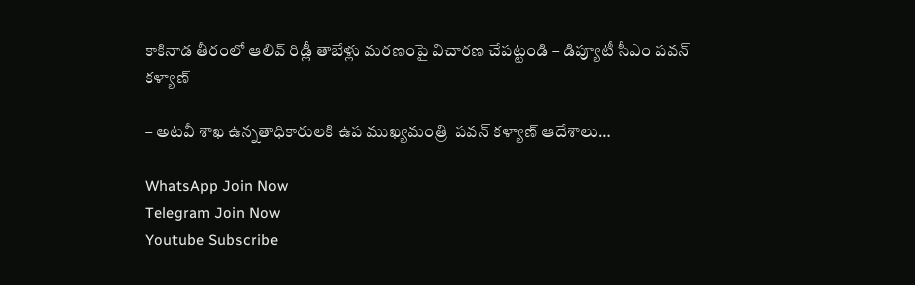కాకినాడ తీరంలో ఆలివ్ రిడ్లీ తాబేళ్లు మరణంపై విచారణ చేపట్టండి – డిప్యూటీ సీఎం పవన్ కళ్యాణ్

– అటవీ శాఖ ఉన్నతాధికారులకి ఉప ముఖ్యమంత్రి  పవన్ కళ్యాణ్ ఆదేశాలు…

WhatsApp Join Now
Telegram Join Now
Youtube Subscribe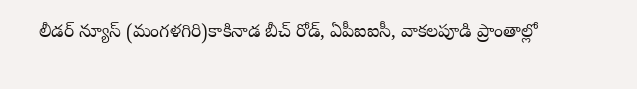లీడర్ న్యూస్ (మంగళగిరి)కాకినాడ బీచ్ రోడ్, ఏపీఐఐసీ, వాకలపూడి ప్రాంతాల్లో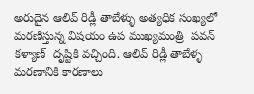అరుదైన ఆలివ్ రిడ్లీ తాబేళ్ళు అత్యధిక సంఖ్యలో మరణిస్తున్న విషయం ఉప ముఖ్యమంత్రి  పవన్ కళ్యాణ్  దృష్టికి వచ్చింది. ఆలివ్ రిడ్లీ తాబేళ్ళ మరణానికి కారణాలు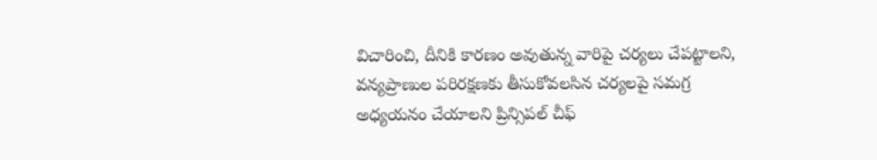విచారించి, దీనికి కారణం అవుతున్న వారిపై చర్యలు చేపట్టాలని, వన్యప్రాణుల పరిరక్షణకు తీసుకోవలసిన చర్యలపై సమగ్ర అధ్యయనం చేయాలని ప్రిన్సిపల్ చీఫ్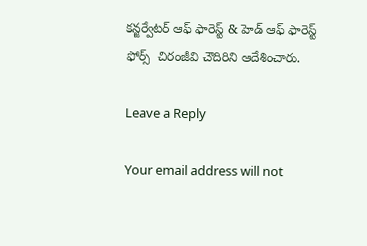కన్జర్వేటర్ ఆఫ్ ఫారెస్ట్ & హెడ్ ఆఫ్ ఫారెస్ట్ ఫోర్స్  చిరంజీవి చౌదిరిని ఆదేశించారు.

Leave a Reply

Your email address will not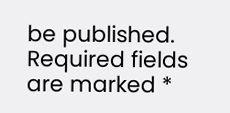be published. Required fields are marked *